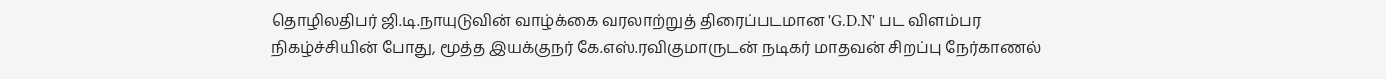தொழிலதிபர் ஜி.டி.நாயுடுவின் வாழ்க்கை வரலாற்றுத் திரைப்படமான 'G.D.N' பட விளம்பர நிகழ்ச்சியின் போது, மூத்த இயக்குநர் கே.எஸ்.ரவிகுமாருடன் நடிகர் மாதவன் சிறப்பு நேர்காணல்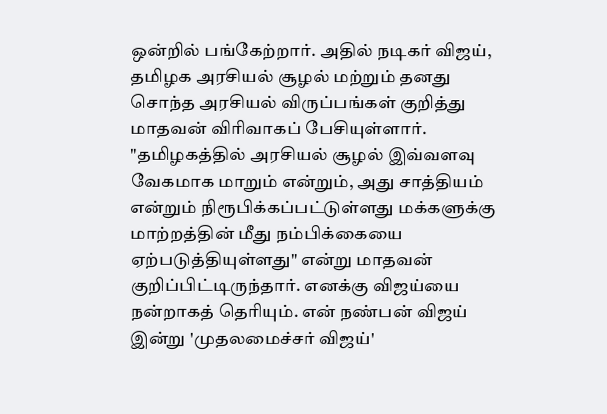ஒன்றில் பங்கேற்றார். அதில் நடிகர் விஜய், தமிழக அரசியல் சூழல் மற்றும் தனது சொந்த அரசியல் விருப்பங்கள் குறித்து மாதவன் விரிவாகப் பேசியுள்ளார்.
"தமிழகத்தில் அரசியல் சூழல் இவ்வளவு வேகமாக மாறும் என்றும், அது சாத்தியம் என்றும் நிரூபிக்கப்பட்டுள்ளது மக்களுக்கு மாற்றத்தின் மீது நம்பிக்கையை ஏற்படுத்தியுள்ளது" என்று மாதவன் குறிப்பிட்டிருந்தார். எனக்கு விஜய்யை நன்றாகத் தெரியும். என் நண்பன் விஜய் இன்று 'முதலமைச்சர் விஜய்'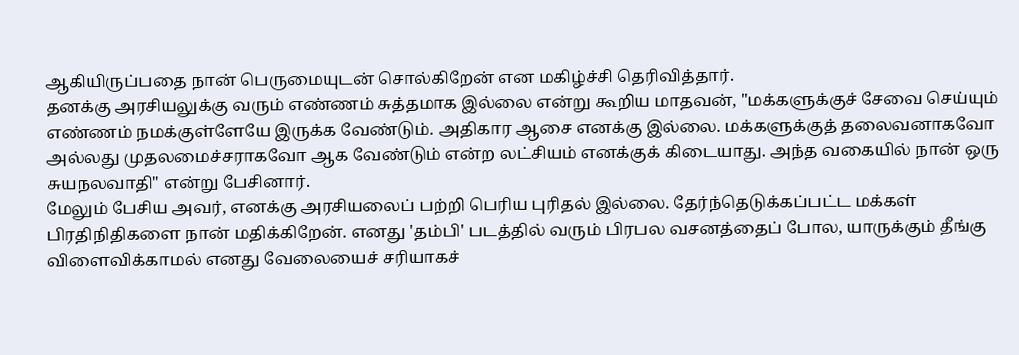ஆகியிருப்பதை நான் பெருமையுடன் சொல்கிறேன் என மகிழ்ச்சி தெரிவித்தார்.
தனக்கு அரசியலுக்கு வரும் எண்ணம் சுத்தமாக இல்லை என்று கூறிய மாதவன், "மக்களுக்குச் சேவை செய்யும் எண்ணம் நமக்குள்ளேயே இருக்க வேண்டும். அதிகார ஆசை எனக்கு இல்லை. மக்களுக்குத் தலைவனாகவோ அல்லது முதலமைச்சராகவோ ஆக வேண்டும் என்ற லட்சியம் எனக்குக் கிடையாது. அந்த வகையில் நான் ஒரு சுயநலவாதி" என்று பேசினார்.
மேலும் பேசிய அவர், எனக்கு அரசியலைப் பற்றி பெரிய புரிதல் இல்லை. தேர்ந்தெடுக்கப்பட்ட மக்கள் பிரதிநிதிகளை நான் மதிக்கிறேன். எனது 'தம்பி' படத்தில் வரும் பிரபல வசனத்தைப் போல, யாருக்கும் தீங்கு விளைவிக்காமல் எனது வேலையைச் சரியாகச்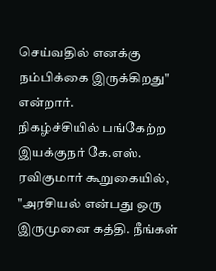செய்வதில் எனக்கு நம்பிக்கை இருக்கிறது" என்றார்.
நிகழ்ச்சியில் பங்கேற்ற இயக்குநர் கே.எஸ். ரவிகுமார் கூறுகையில், "அரசியல் என்பது ஒரு இருமுனை கத்தி. நீங்கள்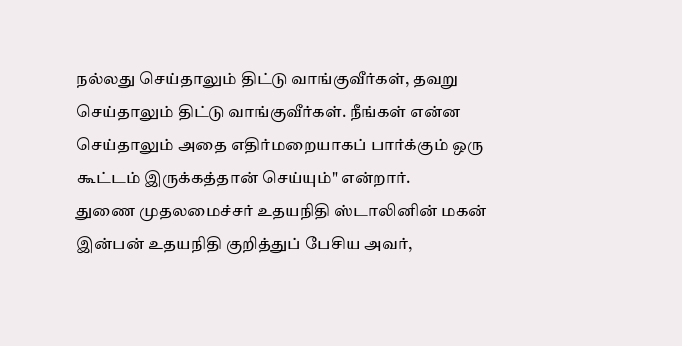நல்லது செய்தாலும் திட்டு வாங்குவீர்கள், தவறு செய்தாலும் திட்டு வாங்குவீர்கள். நீங்கள் என்ன செய்தாலும் அதை எதிர்மறையாகப் பார்க்கும் ஒரு கூட்டம் இருக்கத்தான் செய்யும்" என்றார்.
துணை முதலமைச்சர் உதயநிதி ஸ்டாலினின் மகன் இன்பன் உதயநிதி குறித்துப் பேசிய அவர்,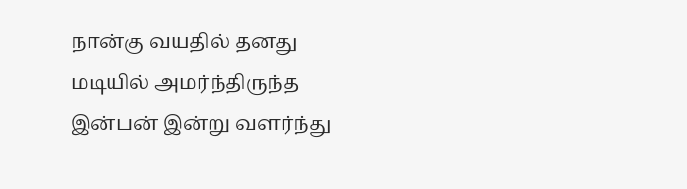நான்கு வயதில் தனது மடியில் அமர்ந்திருந்த இன்பன் இன்று வளர்ந்து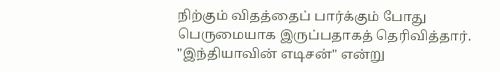நிற்கும் விதத்தைப் பார்க்கும் போது பெருமையாக இருப்பதாகத் தெரிவித்தார்.
"இந்தியாவின் எடிசன்" என்று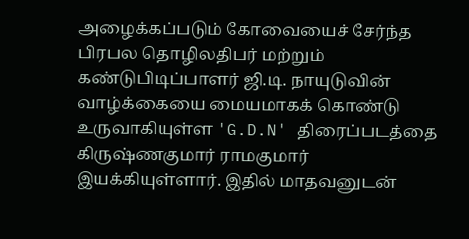அழைக்கப்படும் கோவையைச் சேர்ந்த பிரபல தொழிலதிபர் மற்றும் கண்டுபிடிப்பாளர் ஜி.டி. நாயுடுவின் வாழ்க்கையை மையமாகக் கொண்டு உருவாகியுள்ள 'G.D.N' திரைப்படத்தை கிருஷ்ணகுமார் ராமகுமார் இயக்கியுள்ளார். இதில் மாதவனுடன்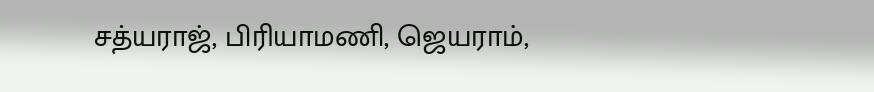சத்யராஜ், பிரியாமணி, ஜெயராம்,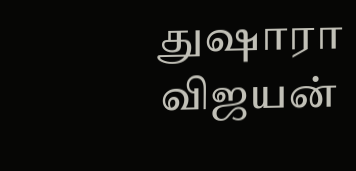துஷாரா விஜயன்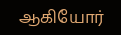ஆகியோர்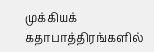முக்கியக் கதாபாத்திரங்களில்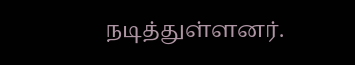நடித்துள்ளனர்.